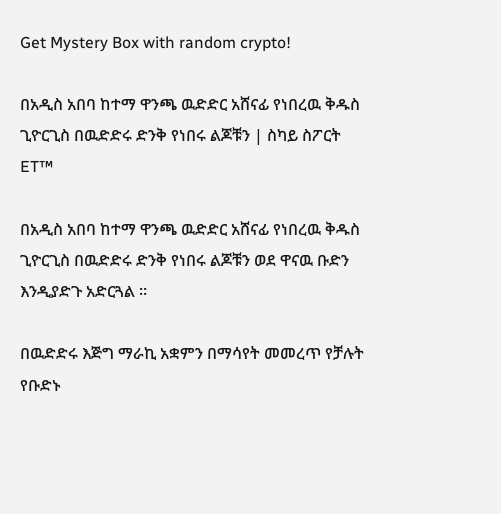Get Mystery Box with random crypto!

በአዲስ አበባ ከተማ ዋንጫ ዉድድር አሸናፊ የነበረዉ ቅዱስ ጊዮርጊስ በዉድድሩ ድንቅ የነበሩ ልጆቹን | ስካይ ስፖርት ET™

በአዲስ አበባ ከተማ ዋንጫ ዉድድር አሸናፊ የነበረዉ ቅዱስ ጊዮርጊስ በዉድድሩ ድንቅ የነበሩ ልጆቹን ወደ ዋናዉ ቡድን እንዲያድጉ አድርጓል ።

በዉድድሩ እጅግ ማራኪ አቋምን በማሳየት መመረጥ የቻሉት የቡድኑ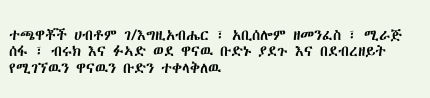ተጫዋቾች ሀብቶም ገ/እግዚአብሔር ፣ አቢሰሎም ዘመንፈስ ፣ ሚራጅ ሰፋ ፣ ብሩክ እና ፉኣድ ወደ ዋናዉ ቡድኑ ያደጉ እና በደብረዘይት የሚገኘዉን ዋናዉን ቡድን ተቀላቅለዉ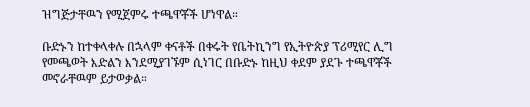ዝግጅታቸዉን የሚጀምሩ ተጫዋቾች ሆነዋል።

ቡድኑን ከተቀላቀሉ በኋላም ቀናቶች በቀሩት የቤትኪንግ የኢትዮጵያ ፕሪሚየር ሊግ የመጫወት እድልን እንደሚያገኙም ሲነገር በቡድኑ ከዚህ ቀደም ያደጉ ተጫዋቾች መኖራቸዉም ይታወቃል።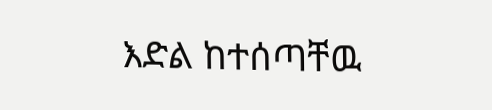እድል ከተሰጣቸዉ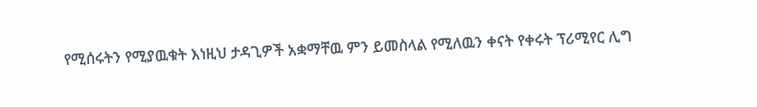የሚሰሩትን የሚያዉቁት እነዚህ ታዳጊዎች አቋማቸዉ ምን ይመስላል የሚለዉን ቀናት የቀሩት ፕሪሚየር ሊግ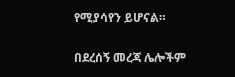የሚያሳየን ይሆናል።

በደረሰኝ መረጃ ሌሎችም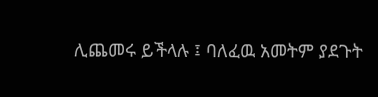ሊጨመሩ ይችላሉ ፤ ባለፈዉ አመትም ያደጉት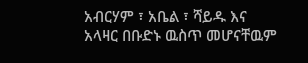አብርሃም ፣ አቤል ፣ ሻይዱ እና አላዛር በቡድኑ ዉስጥ መሆናቸዉም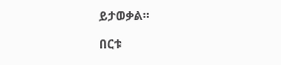ይታወቃል።

በርቱ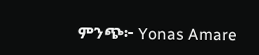ምንጭ፦ Yonas Amare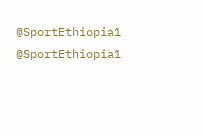@SportEthiopia1 @SportEthiopia1